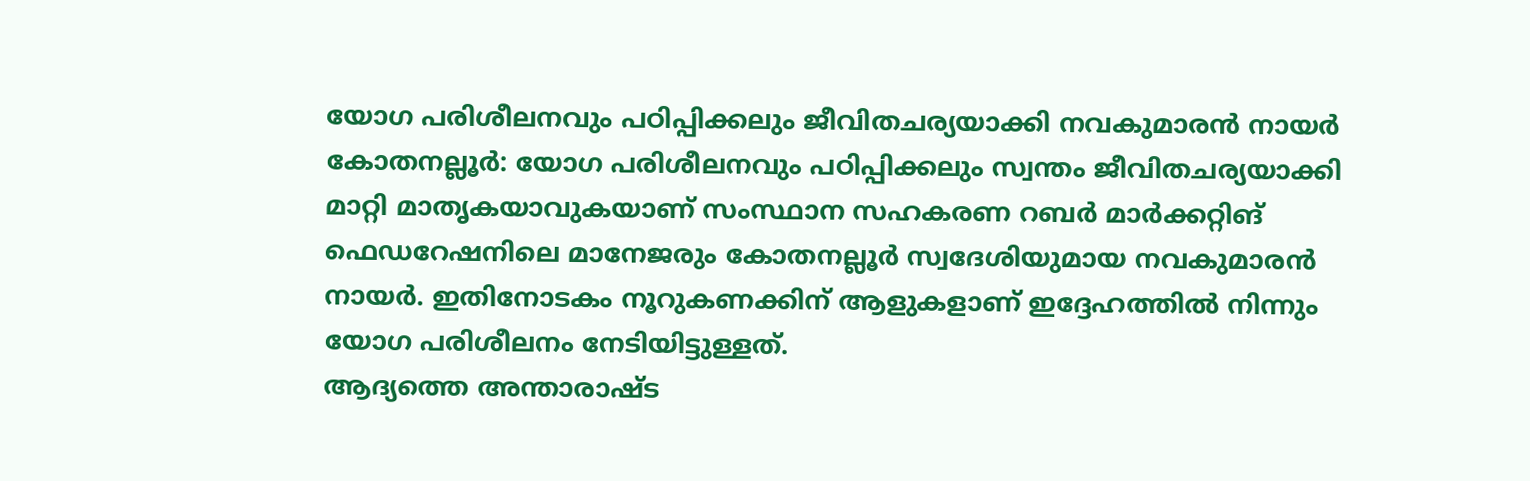യോഗ പരിശീലനവും പഠിപ്പിക്കലും ജീവിതചര്യയാക്കി നവകുമാരൻ നായർ
കോതനല്ലൂർ: യോഗ പരിശീലനവും പഠിപ്പിക്കലും സ്വന്തം ജീവിതചര്യയാക്കി മാറ്റി മാതൃകയാവുകയാണ് സംസ്ഥാന സഹകരണ റബർ മാർക്കറ്റിങ് ഫെഡറേഷനിലെ മാനേജരും കോതനല്ലൂർ സ്വദേശിയുമായ നവകുമാരൻ നായർ. ഇതിനോടകം നൂറുകണക്കിന് ആളുകളാണ് ഇദ്ദേഹത്തിൽ നിന്നും യോഗ പരിശീലനം നേടിയിട്ടുള്ളത്.
ആദ്യത്തെ അന്താരാഷ്ട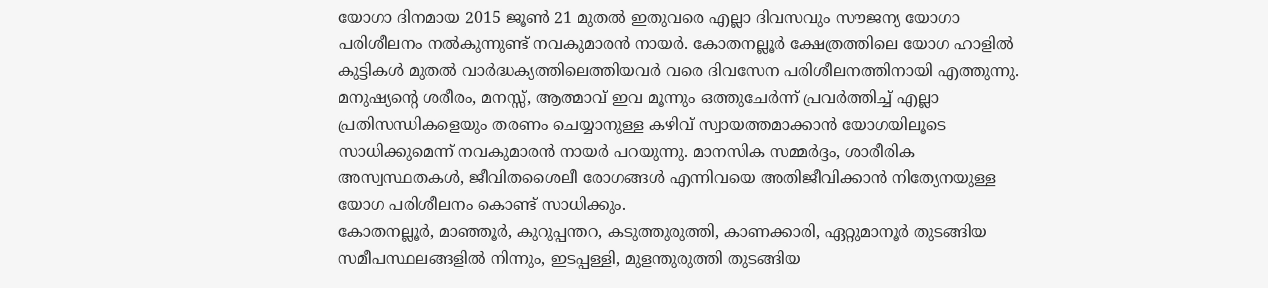യോഗാ ദിനമായ 2015 ജൂൺ 21 മുതൽ ഇതുവരെ എല്ലാ ദിവസവും സൗജന്യ യോഗാ പരിശീലനം നൽകുന്നുണ്ട് നവകുമാരൻ നായർ. കോതനല്ലൂർ ക്ഷേത്രത്തിലെ യോഗ ഹാളിൽ കുട്ടികൾ മുതൽ വാർദ്ധക്യത്തിലെത്തിയവർ വരെ ദിവസേന പരിശീലനത്തിനായി എത്തുന്നു. മനുഷ്യന്റെ ശരീരം, മനസ്സ്, ആത്മാവ് ഇവ മൂന്നും ഒത്തുചേർന്ന് പ്രവർത്തിച്ച് എല്ലാ പ്രതിസന്ധികളെയും തരണം ചെയ്യാനുള്ള കഴിവ് സ്വായത്തമാക്കാൻ യോഗയിലൂടെ സാധിക്കുമെന്ന് നവകുമാരൻ നായർ പറയുന്നു. മാനസിക സമ്മർദ്ദം, ശാരീരിക അസ്വസ്ഥതകൾ, ജീവിതശൈലീ രോഗങ്ങൾ എന്നിവയെ അതിജീവിക്കാൻ നിത്യേനയുള്ള യോഗ പരിശീലനം കൊണ്ട് സാധിക്കും.
കോതനല്ലൂർ, മാഞ്ഞൂർ, കുറുപ്പന്തറ, കടുത്തുരുത്തി, കാണക്കാരി, ഏറ്റുമാനൂർ തുടങ്ങിയ സമീപസ്ഥലങ്ങളിൽ നിന്നും, ഇടപ്പള്ളി, മുളന്തുരുത്തി തുടങ്ങിയ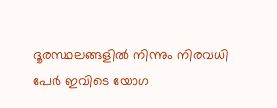ദൂരസ്ഥലങ്ങളിൽ നിന്നും നിരവധി പേർ ഇവിടെ യോഗ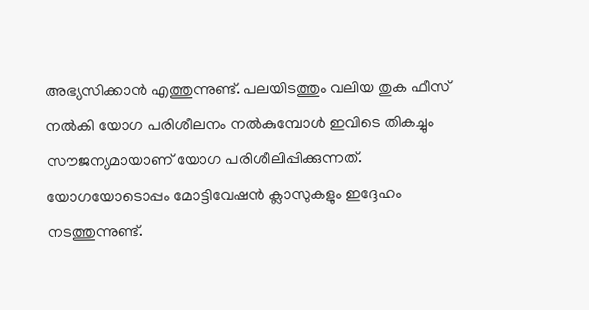അഭ്യസിക്കാൻ എത്തുന്നുണ്ട്. പലയിടത്തും വലിയ തുക ഫീസ് നൽകി യോഗ പരിശീലനം നൽകുമ്പോൾ ഇവിടെ തികച്ചും സൗജന്യമായാണ് യോഗ പരിശീലിപ്പിക്കുന്നത്. യോഗയോടൊപ്പം മോട്ടിവേഷൻ ക്ലാസുകളും ഇദ്ദേഹം നടത്തുന്നുണ്ട്.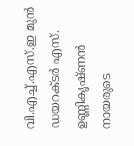വി.എച്ച്.എസ്.ഇ മുൻ ഡയറക്ടർ എസ്. ഉണ്ണികൃഷ്ണൻ നായരുടെ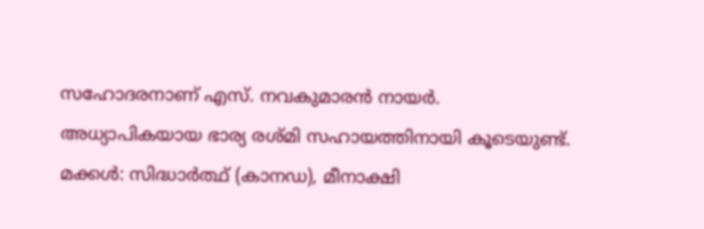സഹോദരനാണ് എസ്. നവകുമാരൻ നായർ. അധ്യാപികയായ ഭാര്യ രശ്മി സഹായത്തിനായി കൂടെയുണ്ട്. മക്കൾ: സിദ്ധാർത്ഥ് (കാനഡ), മീനാക്ഷി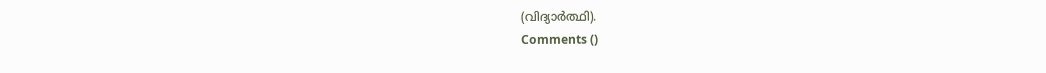(വിദ്യാർത്ഥി).
Comments ()